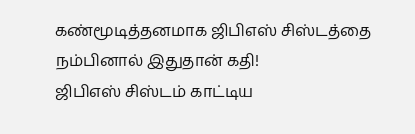கண்மூடித்தனமாக ஜிபிஎஸ் சிஸ்டத்தை நம்பினால் இதுதான் கதி!
ஜிபிஎஸ் சிஸ்டம் காட்டிய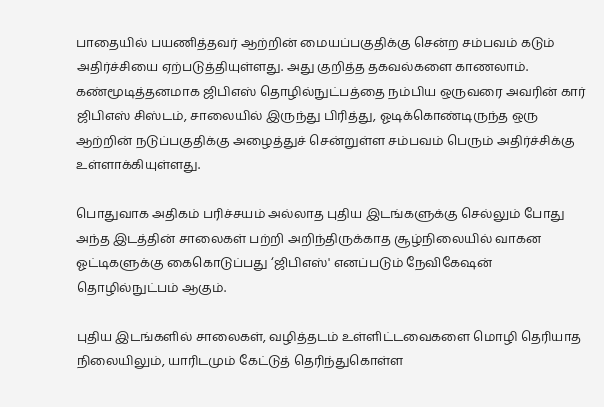பாதையில் பயணித்தவர் ஆற்றின் மையப்பகுதிக்கு சென்ற சம்பவம் கடும் அதிர்ச்சியை ஏற்படுத்தியுள்ளது. அது குறித்த தகவல்களை காணலாம்.
கண்மூடித்தனமாக ஜிபிஎஸ் தொழில்நுட்பத்தை நம்பிய ஒருவரை அவரின் கார் ஜிபிஎஸ் சிஸ்டம், சாலையில் இருந்து பிரித்து, ஓடிக்கொண்டிருந்த ஒரு ஆற்றின் நடுப்பகுதிக்கு அழைத்துச் சென்றுள்ள சம்பவம் பெரும் அதிர்ச்சிக்கு உள்ளாக்கியுள்ளது.

பொதுவாக அதிகம் பரிச்சயம் அல்லாத புதிய இடங்களுக்கு செல்லும் போது அந்த இடத்தின் சாலைகள் பற்றி அறிந்திருக்காத சூழ்நிலையில் வாகன ஓட்டிகளுக்கு கைகொடுப்பது ‘ஜிபிஎஸ்' எனப்படும் நேவிகேஷன் தொழில்நுட்பம் ஆகும்.

புதிய இடங்களில் சாலைகள், வழித்தடம் உள்ளிட்டவைகளை மொழி தெரியாத நிலையிலும், யாரிடமும் கேட்டுத் தெரிந்துகொள்ள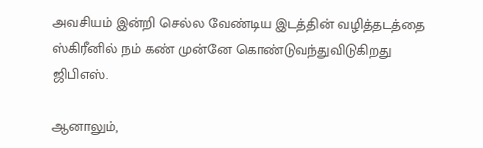அவசியம் இன்றி செல்ல வேண்டிய இடத்தின் வழித்தடத்தை ஸ்கிரீனில் நம் கண் முன்னே கொண்டுவந்துவிடுகிறது ஜிபிஎஸ்.

ஆனாலும்,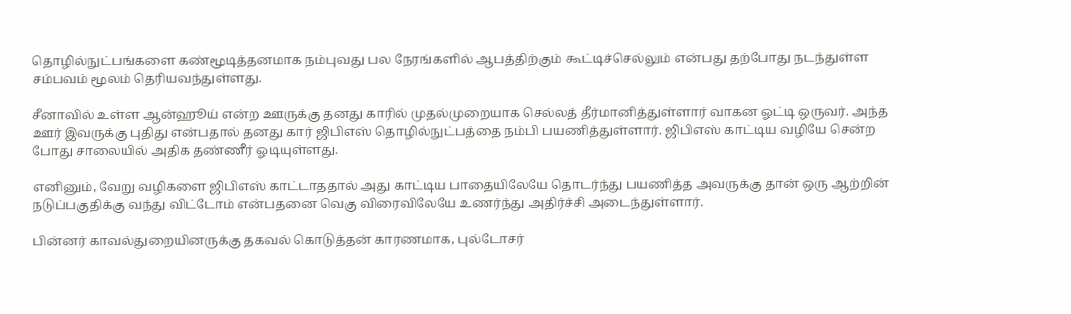தொழில்நுட்பங்களை கண்மூடித்தனமாக நம்புவது பல நேரங்களில் ஆபத்திற்கும் கூட்டிச்செல்லும் என்பது தற்போது நடந்துள்ள சம்பவம் மூலம் தெரியவந்துள்ளது.

சீனாவில் உள்ள ஆன்ஹூய் என்ற ஊருக்கு தனது காரில் முதல்முறையாக செல்லத் தீர்மானித்துள்ளார் வாகன ஓட்டி ஒருவர். அந்த ஊர் இவருக்கு புதிது என்பதால் தனது கார் ஜிபிஎஸ் தொழில்நுட்பத்தை நம்பி பயணித்துள்ளார். ஜிபிஎஸ் காட்டிய வழியே சென்ற போது சாலையில் அதிக தண்ணீர் ஓடியுள்ளது.

எனினும், வேறு வழிகளை ஜிபிஎஸ் காட்டாததால் அது காட்டிய பாதையிலேயே தொடர்ந்து பயணித்த அவருக்கு தான் ஒரு ஆற்றின் நடுப்பகுதிக்கு வந்து விட்டோம் என்பதனை வெகு விரைவிலேயே உணர்ந்து அதிர்ச்சி அடைந்துள்ளார்.

பின்னர் காவல்துறையினருக்கு தகவல் கொடுத்தன் காரணமாக, புல்டோசர்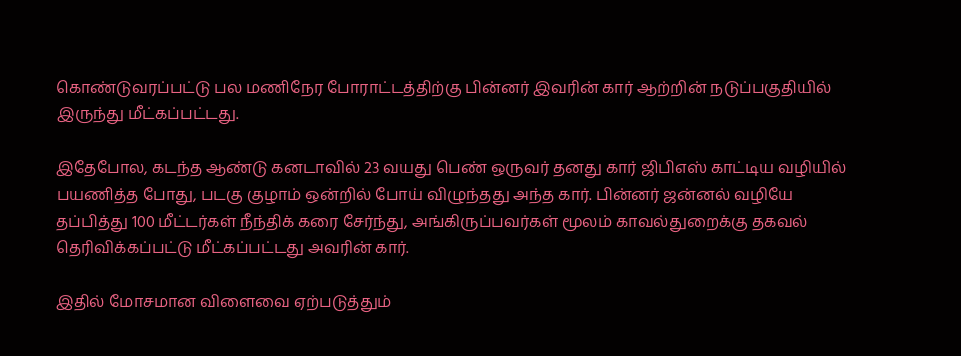கொண்டுவரப்பட்டு பல மணிநேர போராட்டத்திற்கு பின்னர் இவரின் கார் ஆற்றின் நடுப்பகுதியில் இருந்து மீட்கப்பட்டது.

இதேபோல, கடந்த ஆண்டு கனடாவில் 23 வயது பெண் ஒருவர் தனது கார் ஜிபிஎஸ் காட்டிய வழியில் பயணித்த போது, படகு குழாம் ஒன்றில் போய் விழுந்தது அந்த கார். பின்னர் ஜன்னல் வழியே தப்பித்து 100 மீட்டர்கள் நீந்திக் கரை சேர்ந்து, அங்கிருப்பவர்கள் மூலம் காவல்துறைக்கு தகவல் தெரிவிக்கப்பட்டு மீட்கப்பட்டது அவரின் கார்.

இதில் மோசமான விளைவை ஏற்படுத்தும்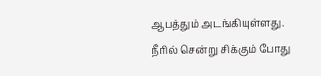ஆபத்தும் அடங்கியுள்ளது. நீரில் சென்று சிக்கும் போது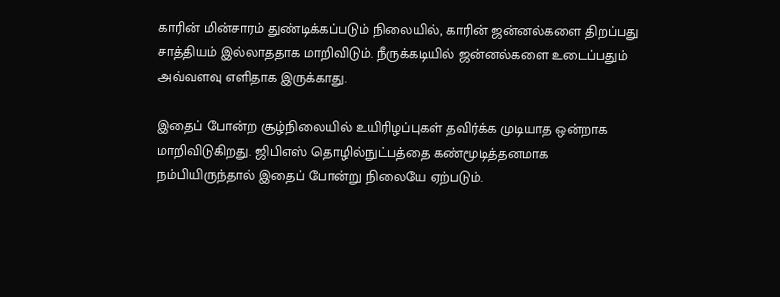காரின் மின்சாரம் துண்டிக்கப்படும் நிலையில், காரின் ஜன்னல்களை திறப்பது சாத்தியம் இல்லாததாக மாறிவிடும். நீருக்கடியில் ஜன்னல்களை உடைப்பதும் அவ்வளவு எளிதாக இருக்காது.

இதைப் போன்ற சூழ்நிலையில் உயிரிழப்புகள் தவிர்க்க முடியாத ஒன்றாக மாறிவிடுகிறது. ஜிபிஎஸ் தொழில்நுட்பத்தை கண்மூடித்தனமாக நம்பியிருந்தால் இதைப் போன்று நிலையே ஏற்படும்.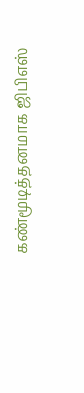கண்மூடித்தனமாக ஜிபிஎஸ்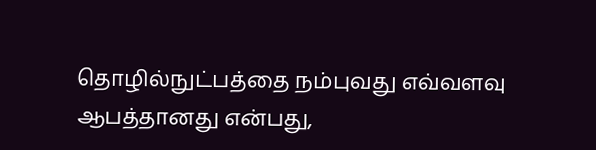தொழில்நுட்பத்தை நம்புவது எவ்வளவு ஆபத்தானது என்பது,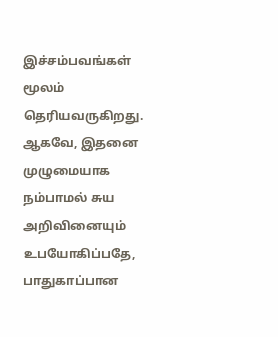இச்சம்பவங்கள் மூலம் தெரியவருகிறது. ஆகவே, இதனை முழுமையாக நம்பாமல் சுய அறிவினையும் உபயோகிப்பதே, பாதுகாப்பான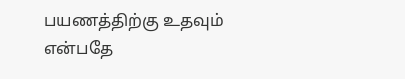பயணத்திற்கு உதவும் என்பதே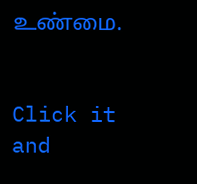உண்மை.


Click it and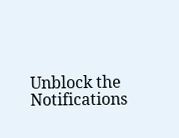Unblock the Notifications